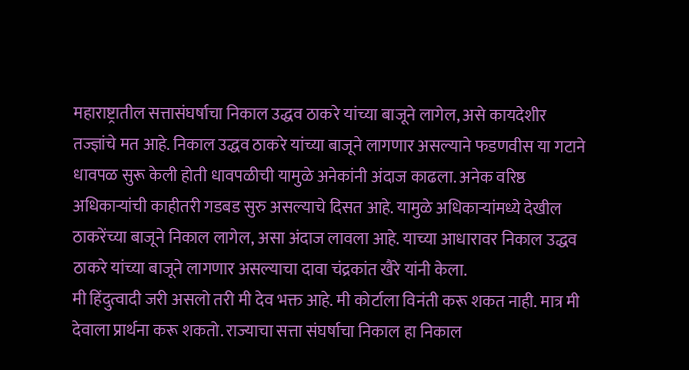महाराष्ट्रातील सत्तासंघर्षाचा निकाल उद्धव ठाकरे यांच्या बाजूने लागेल, असे कायदेशीर तज्ज्ञांचे मत आहे. निकाल उद्धव ठाकरे यांच्या बाजूने लागणार असल्याने फडणवीस या गटाने धावपळ सुरू केली होती धावपळीची यामुळे अनेकांनी अंदाज काढला. अनेक वरिष्ठ अधिकाऱ्यांची काहीतरी गडबड सुरु असल्याचे दिसत आहे. यामुळे अधिकाऱ्यांमध्ये देखील ठाकरेंच्या बाजूने निकाल लागेल, असा अंदाज लावला आहे. याच्या आधारावर निकाल उद्धव ठाकरे यांच्या बाजूने लागणार असल्याचा दावा चंद्रकांत खैरे यांनी केला.
मी हिंदुत्वादी जरी असलो तरी मी देव भक्त आहे. मी कोर्टाला विनंती करू शकत नाही. मात्र मी देवाला प्रार्थना करू शकतो. राज्याचा सत्ता संघर्षाचा निकाल हा निकाल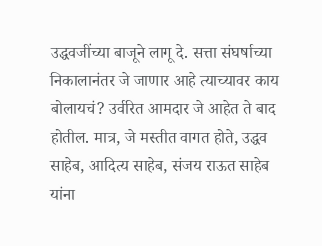उद्धवजींच्या बाजूने लागू दे. सत्ता संघर्षाच्या निकालानंतर जे जाणार आहे त्याच्यावर काय बोलायचं? उर्वरित आमदार जे आहेत ते बाद होतील. मात्र, जे मस्तीत वागत होते, उद्धव साहेब, आदित्य साहेब, संजय राऊत साहेब यांना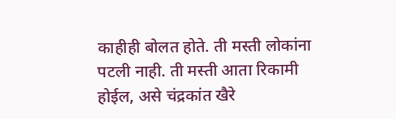काहीही बोलत होते. ती मस्ती लोकांना पटली नाही. ती मस्ती आता रिकामी होईल, असे चंद्रकांत खैरे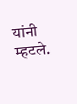यांनी म्हटले.